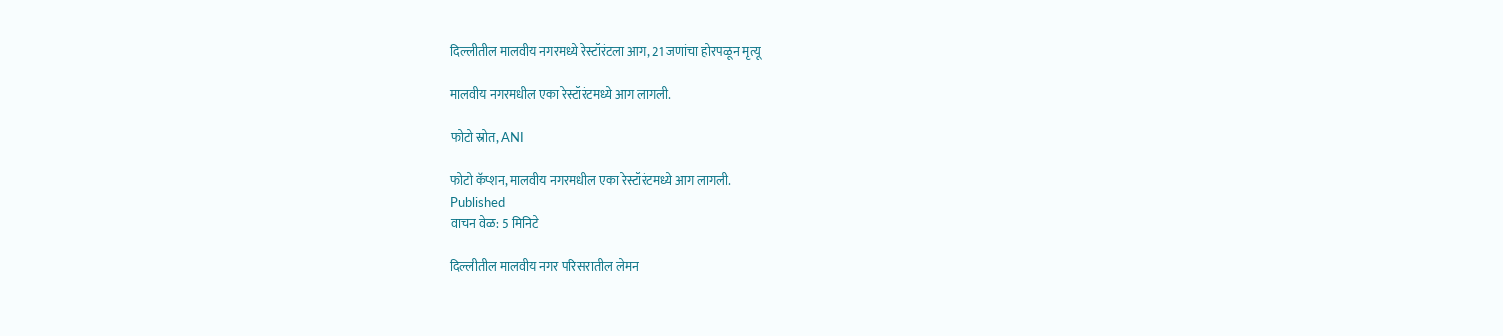दिल्लीतील मालवीय नगरमध्ये रेस्टॉरंटला आग, 21 जणांचा होरपळून मृत्यू

मालवीय नगरमधील एका रेस्टॉरंटमध्ये आग लागली.

फोटो स्रोत, ANI

फोटो कॅप्शन, मालवीय नगरमधील एका रेस्टॉरंटमध्ये आग लागली.
Published
वाचन वेळ: 5 मिनिटे

दिल्लीतील मालवीय नगर परिसरातील लेमन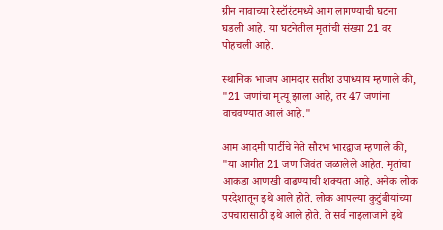ग्रीन नावाच्या रेस्टॉरंटमध्ये आग लागण्याची घटना घडली आहे. या घटनेतील मृतांची संख्या 21 वर पोहचली आहे.

स्थानिक भाजप आमदार सतीश उपाध्याय म्हणाले की, "21 जणांचा मृत्यू झाला आहे, तर 47 जणांना वाचवण्यात आलं आहे."

आम आदमी पार्टीचे नेते सौरभ भारद्वाज म्हणाले की, "या आगीत 21 जण जिवंत जळालेले आहेत. मृतांचा आकडा आणखी वाढण्याची शक्यता आहे. अनेक लोक परदेशातून इथे आले होते. लोक आपल्या कुटुंबीयांच्या उपचारासाठी इथे आले होते. ते सर्व नाइलाजाने इथे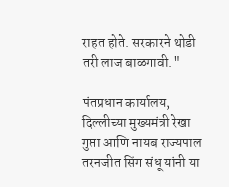राहत होते. सरकारने थोडी तरी लाज बाळगावी."

पंतप्रधान कार्यालय, दिल्लीच्या मुख्यमंत्री रेखा गुप्ता आणि नायब राज्यपाल तरनजीत सिंग संधू यांनी या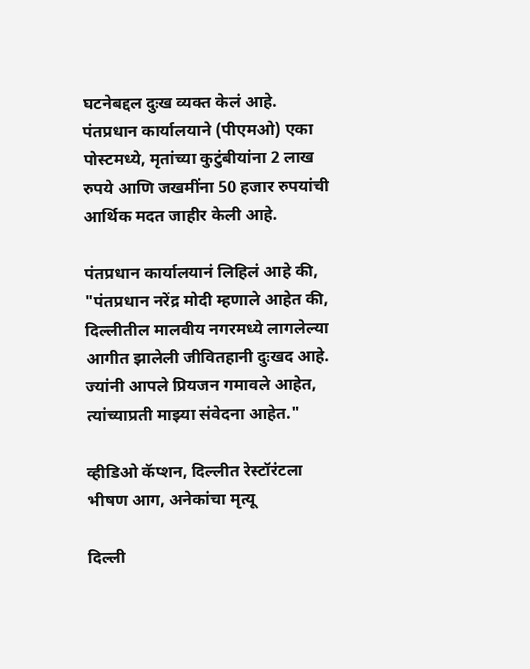घटनेबद्दल दुःख व्यक्त केलं आहे. पंतप्रधान कार्यालयाने (पीएमओ) एका पोस्टमध्ये, मृतांच्या कुटुंबीयांना 2 लाख रुपये आणि जखमींना 50 हजार रुपयांची आर्थिक मदत जाहीर केली आहे.

पंतप्रधान कार्यालयानं लिहिलं आहे की, "पंतप्रधान नरेंद्र मोदी म्हणाले आहेत की, दिल्लीतील मालवीय नगरमध्ये लागलेल्या आगीत झालेली जीवितहानी दुःखद आहे. ज्यांनी आपले प्रियजन गमावले आहेत, त्यांच्याप्रती माझ्या संवेदना आहेत."

व्हीडिओ कॅप्शन, दिल्लीत रेस्टॉरंटला भीषण आग, अनेकांचा मृत्यू

दिल्ली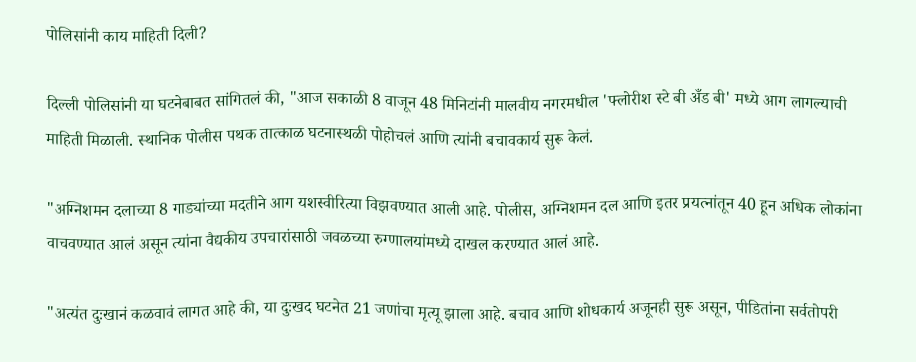पोलिसांनी काय माहिती दिली?

दिल्ली पोलिसांनी या घटनेबाबत सांगितलं की, "आज सकाळी 8 वाजून 48 मिनिटांनी मालवीय नगरमधील 'फ्लोरीश स्टे बी अँड बी' मध्ये आग लागल्याची माहिती मिळाली. स्थानिक पोलीस पथक तात्काळ घटनास्थळी पोहोचलं आणि त्यांनी बचावकार्य सुरू केलं.

"अग्निशमन दलाच्या 8 गाड्यांच्या मदतीने आग यशस्वीरित्या विझवण्यात आली आहे. पोलीस, अग्निशमन दल आणि इतर प्रयत्नांतून 40 हून अधिक लोकांना वाचवण्यात आलं असून त्यांना वैद्यकीय उपचारांसाठी जवळच्या रुग्णालयांमध्ये दाखल करण्यात आलं आहे.

"अत्यंत दुःखानं कळवावं लागत आहे की, या दुःखद घटनेत 21 जणांचा मृत्यू झाला आहे. बचाव आणि शोधकार्य अजूनही सुरू असून, पीडितांना सर्वतोपरी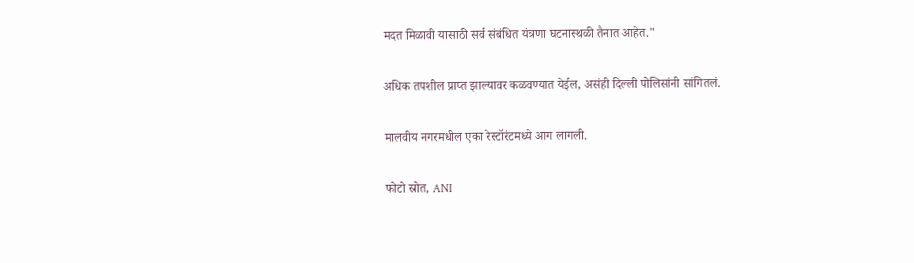मदत मिळावी यासाठी सर्व संबंधित यंत्रणा घटनास्थळी तैनात आहेत."

अधिक तपशील प्राप्त झाल्यावर कळवण्यात येईल, असंही दिल्ली पोलिसांनी सांगितलं.

मालवीय नगरमधील एका रेस्टॉरंटमध्ये आग लागली.

फोटो स्रोत, ANI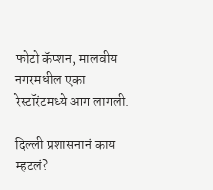फोटो कॅप्शन, मालवीय नगरमधील एका रेस्टॉरंटमध्ये आग लागली.

दिल्ली प्रशासनानं काय म्हटलं?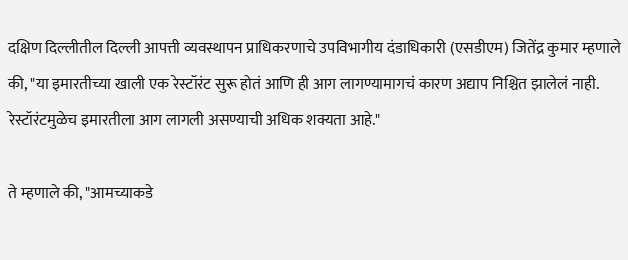दक्षिण दिल्लीतील दिल्ली आपत्ती व्यवस्थापन प्राधिकरणाचे उपविभागीय दंडाधिकारी (एसडीएम) जितेंद्र कुमार म्हणाले की, "या इमारतीच्या खाली एक रेस्टॉरंट सुरू होतं आणि ही आग लागण्यामागचं कारण अद्याप निश्चित झालेलं नाही. रेस्टॉरंटमुळेच इमारतीला आग लागली असण्याची अधिक शक्यता आहे."

ते म्हणाले की, "आमच्याकडे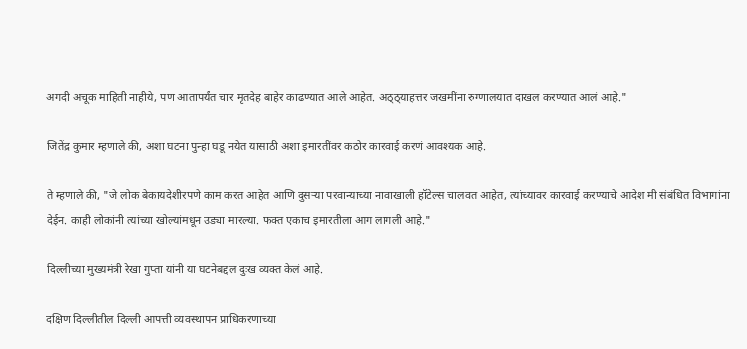अगदी अचूक माहिती नाहीये, पण आतापर्यंत चार मृतदेह बाहेर काढण्यात आले आहेत. अठ्ठ्याहत्तर जखमींना रुग्णालयात दाखल करण्यात आलं आहे."

जितेंद्र कुमार म्हणाले की, अशा घटना पुन्हा घडू नयेत यासाठी अशा इमारतींवर कठोर कारवाई करणं आवश्यक आहे.

ते म्हणाले की, "जे लोक बेकायदेशीरपणे काम करत आहेत आणि दुसऱ्या परवान्याच्या नावाखाली हॉटेल्स चालवत आहेत, त्यांच्यावर कारवाई करण्याचे आदेश मी संबंधित विभागांना देईन. काही लोकांनी त्यांच्या खोल्यांमधून उड्या मारल्या. फक्त एकाच इमारतीला आग लागली आहे."

दिल्लीच्या मुख्यमंत्री रेखा गुप्ता यांनी या घटनेबद्दल दुःख व्यक्त केलं आहे.

दक्षिण दिल्लीतील दिल्ली आपत्ती व्यवस्थापन प्राधिकरणाच्या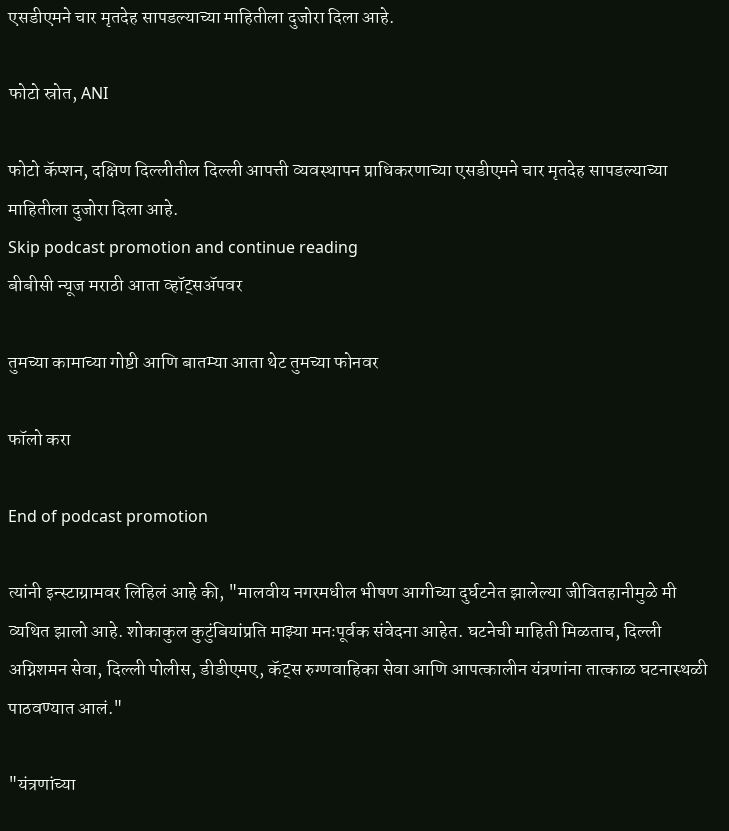एसडीएमने चार मृतदेह सापडल्याच्या माहितीला दुजोरा दिला आहे.

फोटो स्रोत, ANI

फोटो कॅप्शन, दक्षिण दिल्लीतील दिल्ली आपत्ती व्यवस्थापन प्राधिकरणाच्या एसडीएमने चार मृतदेह सापडल्याच्या माहितीला दुजोरा दिला आहे.
Skip podcast promotion and continue reading
बीबीसी न्यूज मराठी आता व्हॉट्सॲपवर

तुमच्या कामाच्या गोष्टी आणि बातम्या आता थेट तुमच्या फोनवर

फॉलो करा

End of podcast promotion

त्यांनी इन्स्टाग्रामवर लिहिलं आहे की, "मालवीय नगरमधील भीषण आगीच्या दुर्घटनेत झालेल्या जीवितहानीमुळे मी व्यथित झालो आहे. शोकाकुल कुटुंबियांप्रति माझ्या मनःपूर्वक संवेदना आहेत. घटनेची माहिती मिळताच, दिल्ली अग्निशमन सेवा, दिल्ली पोलीस, डीडीएमए, कॅट्स रुग्णवाहिका सेवा आणि आपत्कालीन यंत्रणांना तात्काळ घटनास्थळी पाठवण्यात आलं."

"यंत्रणांच्या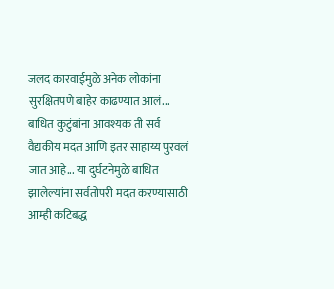जलद कारवाईमुळे अनेक लोकांना सुरक्षितपणे बाहेर काढण्यात आलं... बाधित कुटुंबांना आवश्यक ती सर्व वैद्यकीय मदत आणि इतर साहाय्य पुरवलं जात आहे... या दुर्घटनेमुळे बाधित झालेल्यांना सर्वतोपरी मदत करण्यासाठी आम्ही कटिबद्ध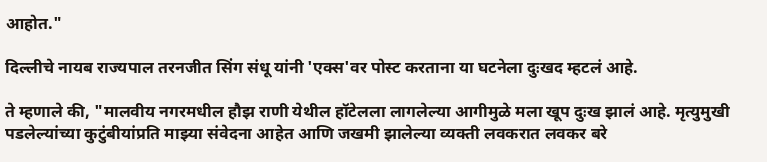आहोत."

दिल्लीचे नायब राज्यपाल तरनजीत सिंग संधू यांनी 'एक्स'वर पोस्ट करताना या घटनेला दुःखद म्हटलं आहे.

ते म्हणाले की, "मालवीय नगरमधील हौझ राणी येथील हॉटेलला लागलेल्या आगीमुळे मला खूप दुःख झालं आहे. मृत्युमुखी पडलेल्यांच्या कुटुंबीयांप्रति माझ्या संवेदना आहेत आणि जखमी झालेल्या व्यक्ती लवकरात लवकर बरे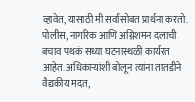व्हावेत, यासाठी मी सर्वांसोबत प्रार्थना करतो. पोलीस, नागरिक आणि अग्निशमन दलाची बचाव पथकं सध्या घटनास्थळी कार्यरत आहेत. अधिकाऱ्यांशी बोलून त्यांना तातडीने वैद्यकीय मदत,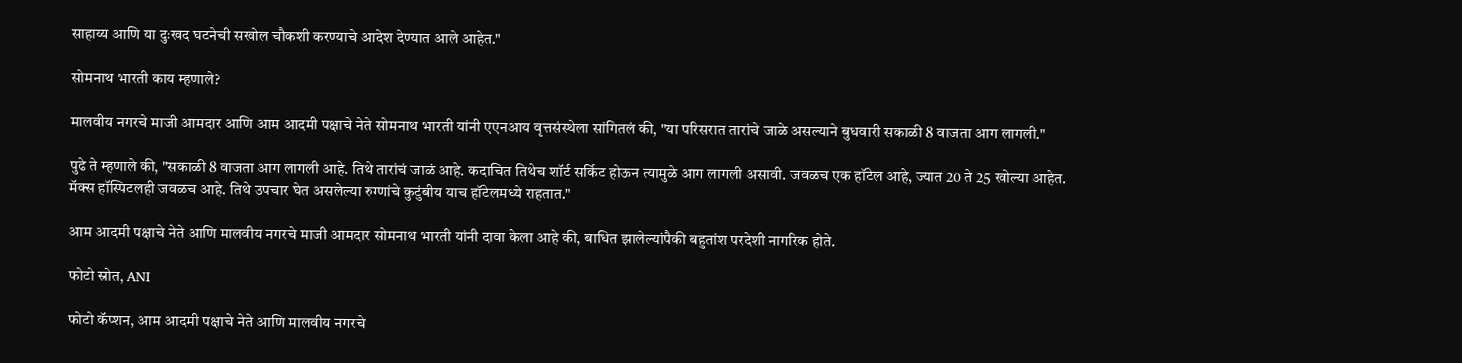साहाय्य आणि या दुःखद घटनेची सखोल चौकशी करण्याचे आदेश देण्यात आले आहेत."

सोमनाथ भारती काय म्हणाले?

मालवीय नगरचे माजी आमदार आणि आम आदमी पक्षाचे नेते सोमनाथ भारती यांनी एएनआय वृत्तसंस्थेला सांगितलं की, "या परिसरात तारांचे जाळे असल्याने बुधवारी सकाळी 8 वाजता आग लागली."

पुढे ते म्हणाले की, "सकाळी 8 वाजता आग लागली आहे. तिथे तारांचं जाळं आहे. कदाचित तिथेच शॉर्ट सर्किट होऊन त्यामुळे आग लागली असावी. जवळच एक हॉटेल आहे, ज्यात 20 ते 25 खोल्या आहेत. मॅक्स हॉस्पिटलही जवळच आहे. तिथे उपचार घेत असलेल्या रुग्णांचे कुटुंबीय याच हॉटेलमध्ये राहतात."

आम आदमी पक्षाचे नेते आणि मालवीय नगरचे माजी आमदार सोमनाथ भारती यांनी दावा केला आहे की, बाधित झालेल्यांपैकी बहुतांश परदेशी नागरिक होते.

फोटो स्रोत, ANI

फोटो कॅप्शन, आम आदमी पक्षाचे नेते आणि मालवीय नगरचे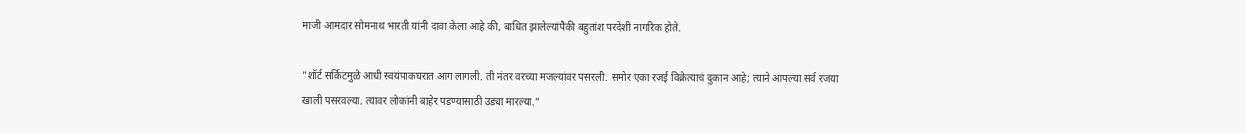माजी आमदार सोमनाथ भारती यांनी दावा केला आहे की, बाधित झालेल्यांपैकी बहुतांश परदेशी नागरिक होते.

"शॉर्ट सर्किटमुळे आधी स्वयंपाकघरात आग लागली. ती नंतर वरच्या मजल्यांवर पसरली. समोर एका रजई विक्रेत्याचं दुकान आहे; त्याने आपल्या सर्व रजया खाली पसरवल्या. त्यावर लोकांनी बाहेर पडण्यासाठी उड्या मारल्या."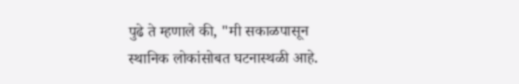पुढे ते म्हणाले की, "मी सकाळपासून स्थानिक लोकांसोबत घटनास्थळी आहे.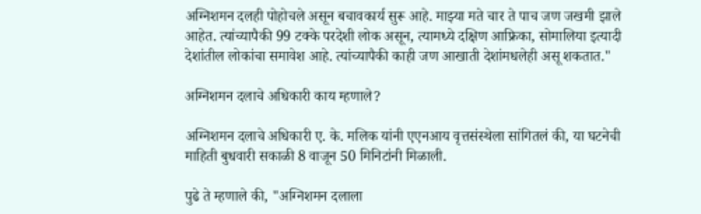अग्निशमन दलही पोहोचले असून बचावकार्य सुरू आहे. माझ्या मते चार ते पाच जण जखमी झाले आहेत. त्यांच्यापैकी 99 टक्के परदेशी लोक असून, त्यामध्ये दक्षिण आफ्रिका, सोमालिया इत्यादी देशांतील लोकांचा समावेश आहे. त्यांच्यापैकी काही जण आखाती देशांमधलेही असू शकतात."

अग्निशमन दलाचे अधिकारी काय म्हणाले?

अग्निशमन दलाचे अधिकारी ए. के. मलिक यांनी एएनआय वृत्तसंस्थेला सांगितलं की, या घटनेची माहिती बुधवारी सकाळी 8 वाजून 50 मिनिटांनी मिळाली.

पुढे ते म्हणाले की, "अग्निशमन दलाला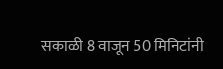सकाळी 8 वाजून 50 मिनिटांनी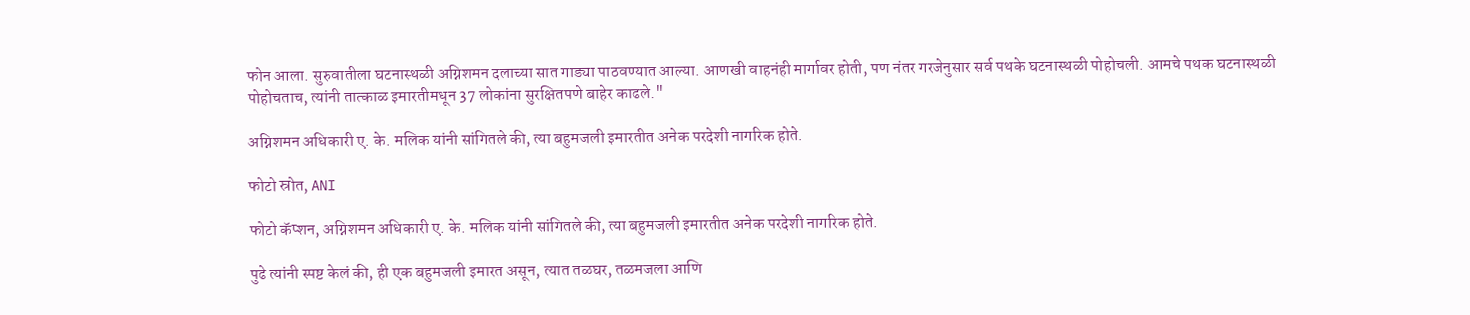फोन आला. सुरुवातीला घटनास्थळी अग्निशमन दलाच्या सात गाड्या पाठवण्यात आल्या. आणखी वाहनंही मार्गावर होती, पण नंतर गरजेनुसार सर्व पथके घटनास्थळी पोहोचली. आमचे पथक घटनास्थळी पोहोचताच, त्यांनी तात्काळ इमारतीमधून 37 लोकांना सुरक्षितपणे बाहेर काढले."

अग्निशमन अधिकारी ए. के. मलिक यांनी सांगितले की, त्या बहुमजली इमारतीत अनेक परदेशी नागरिक होते.

फोटो स्रोत, ANI

फोटो कॅप्शन, अग्निशमन अधिकारी ए. के. मलिक यांनी सांगितले की, त्या बहुमजली इमारतीत अनेक परदेशी नागरिक होते.

पुढे त्यांनी स्पष्ट केलं की, ही एक बहुमजली इमारत असून, त्यात तळघर, तळमजला आणि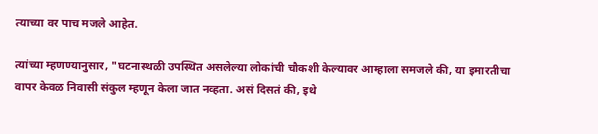त्याच्या वर पाच मजले आहेत.

त्यांच्या म्हणण्यानुसार, "घटनास्थळी उपस्थित असलेल्या लोकांची चौकशी केल्यावर आम्हाला समजले की, या इमारतीचा वापर केवळ निवासी संकुल म्हणून केला जात नव्हता. असं दिसतं की, इथे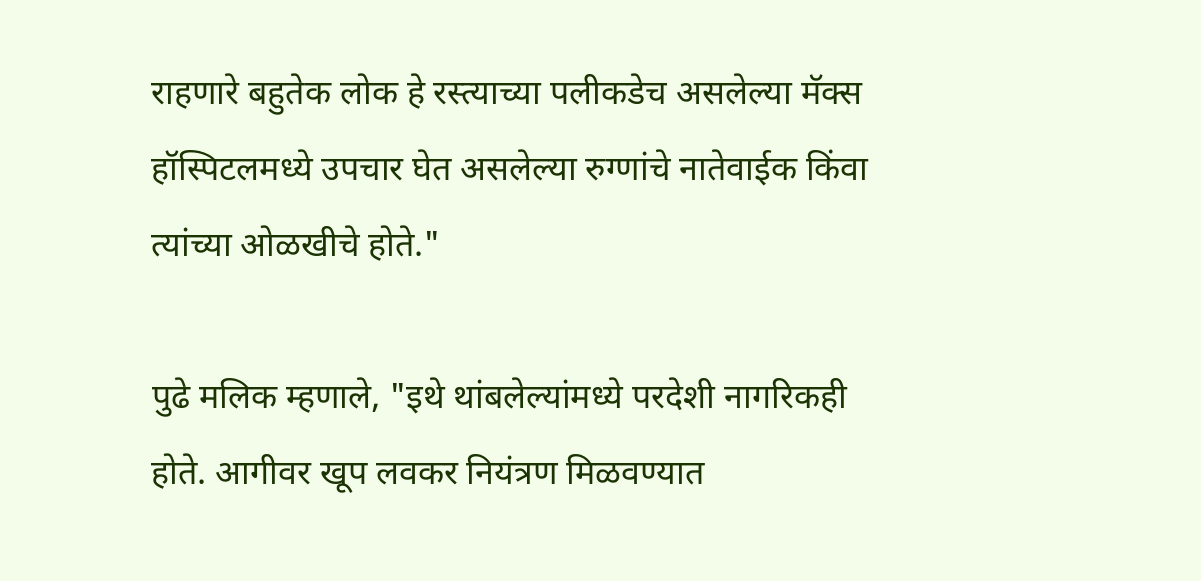राहणारे बहुतेक लोक हे रस्त्याच्या पलीकडेच असलेल्या मॅक्स हॉस्पिटलमध्ये उपचार घेत असलेल्या रुग्णांचे नातेवाईक किंवा त्यांच्या ओळखीचे होते."

पुढे मलिक म्हणाले, "इथे थांबलेल्यांमध्ये परदेशी नागरिकही होते. आगीवर खूप लवकर नियंत्रण मिळवण्यात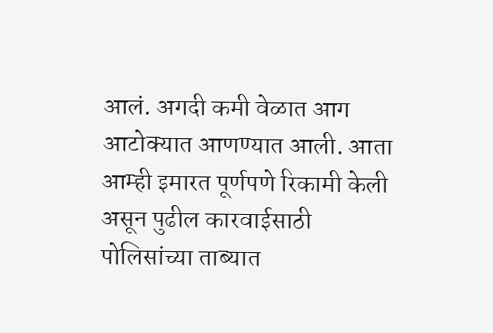आलं. अगदी कमी वेळात आग आटोक्यात आणण्यात आली. आता आम्ही इमारत पूर्णपणे रिकामी केली असून पुढील कारवाईसाठी पोलिसांच्या ताब्यात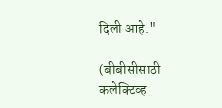दिली आहे."

(बीबीसीसाठी कलेक्टिव्ह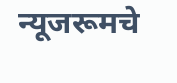न्यूजरूमचे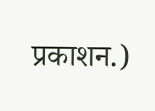प्रकाशन.)